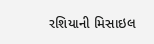રશિયાની મિસાઇલ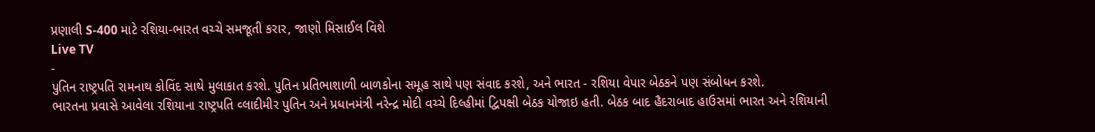પ્રણાલી S-400 માટે રશિયા-ભારત વચ્ચે સમજૂતી કરાર, જાણો મિસાઈલ વિશે
Live TV
-
પુતિન રાષ્ટ્રપતિ રામનાથ કોવિંદ સાથે મુલાકાત કરશે. પુતિન પ્રતિભાશાળી બાળકોના સમૂહ સાથે પણ સંવાદ કરશે, અને ભારત - રશિયા વેપાર બેઠકને પણ સંબોધન કરશે.
ભારતના પ્રવાસે આવેલા રશિયાના રાષ્ટ્રપતિ વ્લાદીમીર પુતિન અને પ્રધાનમંત્રી નરેન્દ્ર મોદી વચ્ચે દિલ્હીમાં દ્વિપક્ષી બેઠક યોજાઇ હતી. બેઠક બાદ હૈદરાબાદ હાઉસમાં ભારત અને રશિયાની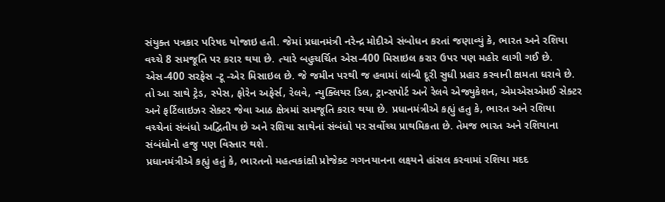સંયુક્ત પત્રકાર પરિષદ યોજાઇ હતી. જેમાં પ્રધાનમંત્રી નરેન્દ્ર મોદીએ સંબોધન કરતાં જણાવ્યું કે, ભારત અને રશિયા વચ્ચે 8 સમજૂતિ પર કરાર થયા છે. ત્યારે બહુચર્ચિત એસ-400 મિસાઇલ કરાર ઉપર પણ મહોર લાગી ગઈ છે.
એસ-400 સરફેસ -ટૂ -એર મિસાઇલ છે. જે જમીન પરથી જ હવામાં લાંબી દૂરી સુધી પ્રહાર કરવાની ક્ષમતા ધરાવે છે. તો આ સાથે ટ્રેડ, સ્પેસ, ફોરેન અફેર્સ, રેલવે, ન્યુક્લિયર ડિલ, ટ્રાન્સપોર્ટ અને રેલવે એજ્યુકેશન, એમએસએમઈ સેક્ટર અને ફર્ટિલાઇઝર સેક્ટર જેવા આઠ ક્ષેત્રમાં સમજૂતિ કરાર થયા છે. પ્રધાનમંત્રીએ કહ્યું હતુ કે, ભારત અને રશિયા વચ્ચેનાં સંબંધો અદ્વિતીય છે અને રશિયા સાથેનાં સંબંધો પર સર્વોચ્ચ પ્રાથમિકતા છે. તેમજ ભારત અને રશિયાના સંબંધોનો હજુ પણ વિસ્તાર થશે.
પ્રધાનમંત્રીએ કહ્યું હતું કે, ભારતનો મહત્વકાંક્ષી પ્રોજેક્ટ ગગનયાનના લક્ષ્યને હાંસલ કરવામાં રશિયા મદદ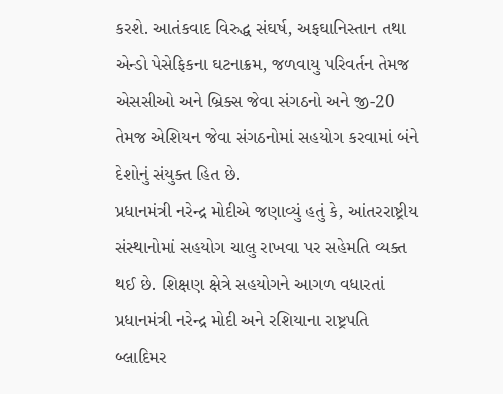કરશે. આતંકવાદ વિરુદ્ધ સંઘર્ષ, અફઘાનિસ્તાન તથા એન્ડો પેસેફિકના ઘટનાક્રમ, જળવાયુ પરિવર્તન તેમજ એસસીઓ અને બ્રિક્સ જેવા સંગઠનો અને જી-20 તેમજ એશિયન જેવા સંગઠનોમાં સહયોગ કરવામાં બંને દેશોનું સંયુક્ત હિત છે.
પ્રધાનમંત્રી નરેન્દ્ર મોદીએ જણાવ્યું હતું કે, આંતરરાષ્ટ્રીય સંસ્થાનોમાં સહયોગ ચાલુ રાખવા પર સહેમતિ વ્યક્ત થઈ છે. શિક્ષણ ક્ષેત્રે સહયોગને આગળ વધારતાં પ્રધાનમંત્રી નરેન્દ્ર મોદી અને રશિયાના રાષ્ટ્રપતિ બ્લાદિમર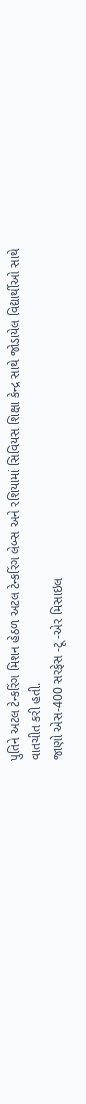પુતિને અટલ ટેન્કરિંગ મિશન હેઠળ અટલ ટેન્કરિંગ લેબ્સ અને રશિયામાં સિવિયસ શિક્ષા કેન્દ્ર સાથે જોડાયેલ વિદ્યાર્થીઓ સાથે વાતચીત કરી હતી.
જાણો એસ-400 સરફેસ -ટૂ -એર મિસાઇલ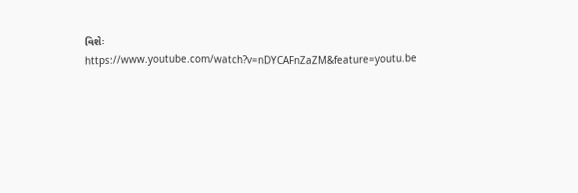વિશેઃ
https://www.youtube.com/watch?v=nDYCAFnZaZM&feature=youtu.be